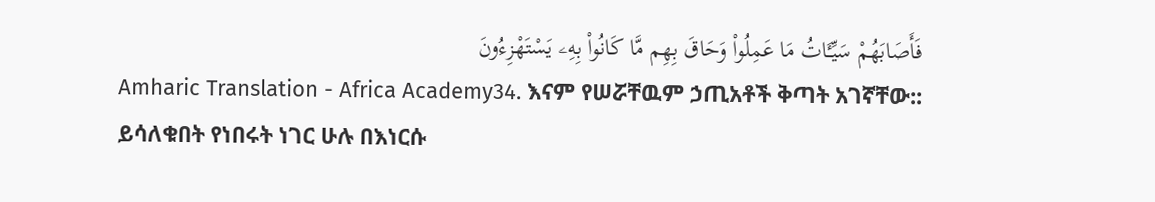فَأَصَابَهُمْ سَيِّـَٔاتُ مَا عَمِلُوا۟ وَحَاقَ بِهِم مَّا كَانُوا۟ بِهِۦ يَسْتَهْزِءُونَ
Amharic Translation - Africa Academy34. እናም የሠሯቸዉም ኃጢአቶች ቅጣት አገኛቸው:: ይሳለቁበት የነበሩት ነገር ሁሉ በእነርሱ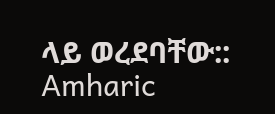ላይ ወረደባቸው::
Amharic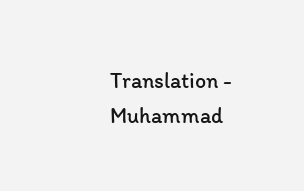Translation - Muhammad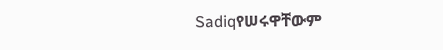Sadiqየሠሩዋቸውም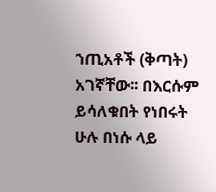ኀጢአቶች (ቅጣት) አገኛቸው፡፡ በእርሱም ይሳለቁበት የነበሩት ሁሉ በነሱ ላይ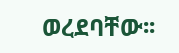ወረደባቸው፡፡